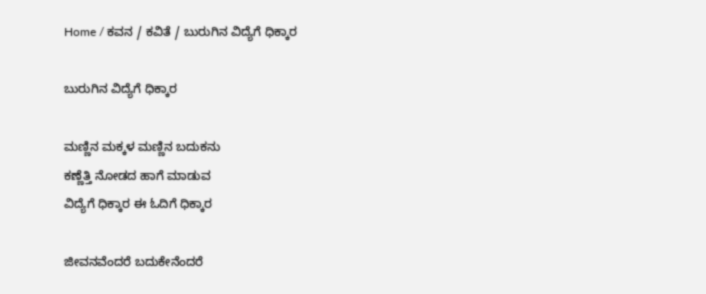Home / ಕವನ / ಕವಿತೆ / ಬುರುಗಿನ ವಿದ್ಯೆಗೆ ಧಿಕ್ಕಾರ

ಬುರುಗಿನ ವಿದ್ಯೆಗೆ ಧಿಕ್ಕಾರ

ಮಣ್ಣಿನ ಮಕ್ಕಳ ಮಣ್ಣಿನ ಬದುಕನು
ಕಣ್ಣೆತ್ತಿ ನೋಡದ ಹಾಗೆ ಮಾಡುವ
ವಿದ್ಯೆಗೆ ಧಿಕ್ಕಾರ ಈ ಓದಿಗೆ ಧಿಕ್ಕಾರ

ಜೀವನವೆಂದರೆ ಬದುಕೇನೆಂದರೆ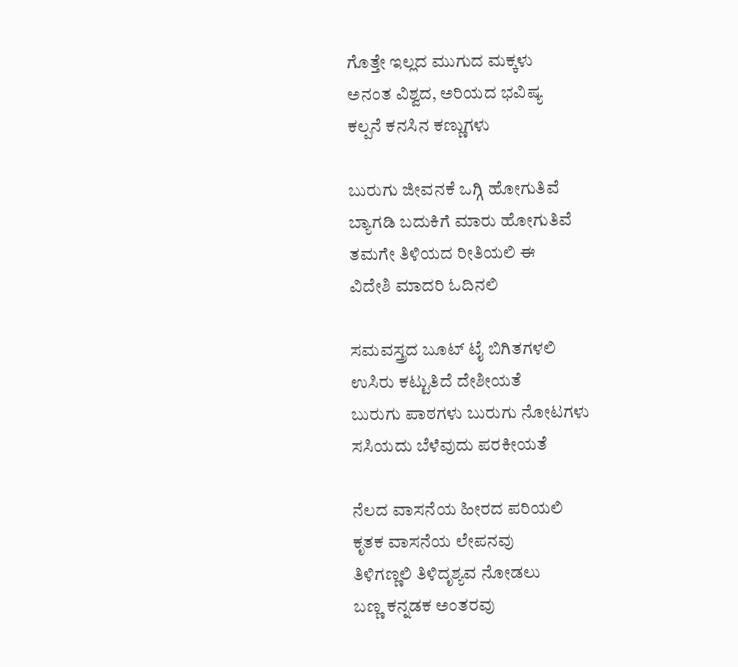ಗೊತ್ತೇ ಇಲ್ಲದ ಮುಗುದ ಮಕ್ಕಳು
ಅನಂತ ವಿಶ್ವದ, ಅರಿಯದ ಭವಿಷ್ಯ
ಕಲ್ಪನೆ ಕನಸಿನ ಕಣ್ಣುಗಳು

ಬುರುಗು ಜೀವನಕೆ ಒಗ್ಗಿ ಹೋಗುತಿವೆ
ಬ್ಯಾಗಡಿ ಬದುಕಿಗೆ ಮಾರು ಹೋಗುತಿವೆ
ತಮಗೇ ತಿಳಿಯದ ರೀತಿಯಲಿ ಈ
ವಿದೇಶಿ ಮಾದರಿ ಓದಿನಲಿ

ಸಮವಸ್ತ್ರದ ಬೂಟ್ ಟೈ ಬಿಗಿತಗಳಲಿ
ಉಸಿರು ಕಟ್ಟುತಿದೆ ದೇಶೀಯತೆ
ಬುರುಗು ಪಾಠಗಳು ಬುರುಗು ನೋಟಗಳು
ಸಸಿಯದು ಬೆಳೆವುದು ಪರಕೀಯತೆ

ನೆಲದ ವಾಸನೆಯ ಹೀರದ ಪರಿಯಲಿ
ಕೃತಕ ವಾಸನೆಯ ಲೇಪನವು
ತಿಳಿಗಣ್ಣಲಿ ತಿಳಿದೃಶ್ಯವ ನೋಡಲು
ಬಣ್ಣ ಕನ್ನಡಕ ಅಂತರವು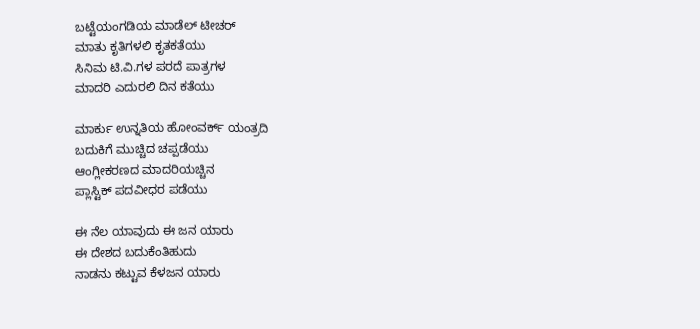ಬಟ್ಟೆಯಂಗಡಿಯ ಮಾಡೆಲ್ ಟೀಚರ್
ಮಾತು ಕೃತಿಗಳಲಿ ಕೃತಕತೆಯು
ಸಿನಿಮ ಟಿ.ವಿ.ಗಳ ಪರದೆ ಪಾತ್ರಗಳ
ಮಾದರಿ ಎದುರಲಿ ದಿನ ಕತೆಯು

ಮಾರ್ಕು ಉನ್ನತಿಯ ಹೋಂವರ್ಕ್ ಯಂತ್ರದಿ
ಬದುಕಿಗೆ ಮುಚ್ಚಿದ ಚಪ್ಪಡೆಯು
ಆಂಗ್ಲೀಕರಣದ ಮಾದರಿಯಚ್ಚಿನ
ಪ್ಲಾಸ್ಟಿಕ್ ಪದವೀಧರ ಪಡೆಯು

ಈ ನೆಲ ಯಾವುದು ಈ ಜನ ಯಾರು
ಈ ದೇಶದ ಬದುಕೆಂತಿಹುದು
ನಾಡನು ಕಟ್ಟುವ ಕೆಳಜನ ಯಾರು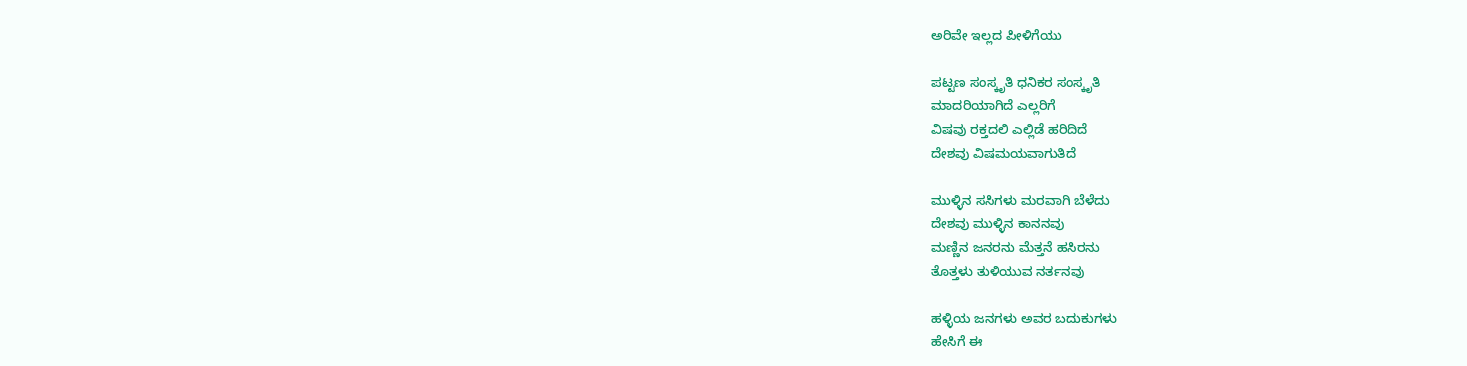ಅರಿವೇ ಇಲ್ಲದ ಪೀಳಿಗೆಯು

ಪಟ್ಟಣ ಸಂಸ್ಕೃತಿ ಧನಿಕರ ಸಂಸ್ಕೃತಿ
ಮಾದರಿಯಾಗಿದೆ ಎಲ್ಲರಿಗೆ
ವಿಷವು ರಕ್ತದಲಿ ಎಲ್ಲಿಡೆ ಹರಿದಿದೆ
ದೇಶವು ವಿಷಮಯವಾಗುತಿದೆ

ಮುಳ್ಳಿನ ಸಸಿಗಳು ಮರವಾಗಿ ಬೆಳೆದು
ದೇಶವು ಮುಳ್ಳಿನ ಕಾನನವು
ಮಣ್ಣಿನ ಜನರನು ಮೆತ್ತನೆ ಹಸಿರನು
ತೊತ್ತಳು ತುಳಿಯುವ ನರ್ತನವು

ಹಳ್ಳಿಯ ಜನಗಳು ಅವರ ಬದುಕುಗಳು
ಹೇಸಿಗೆ ಈ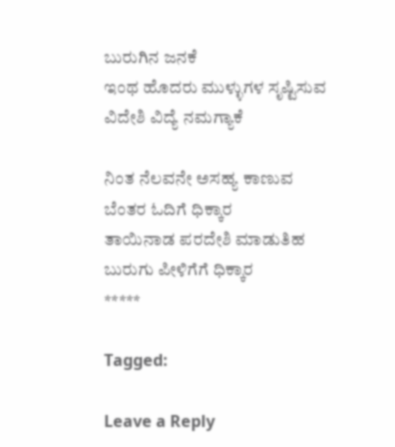ಬುರುಗಿನ ಜನಕೆ
ಇಂಥ ಹೊದರು ಮುಳ್ಳುಗಳ ಸೃಷ್ಟಿಸುವ
ವಿದೇಶಿ ವಿದ್ಯೆ ನಮಗ್ಯಾಕೆ

ನಿಂತ ನೆಲವನೇ ಅಸಹ್ಯ ಕಾಣುವ
ಬೆಂತರ ಓದಿಗೆ ಧಿಕ್ಕಾರ
ತಾಯಿನಾಡ ಪರದೇಶಿ ಮಾಡುತಿಹ
ಬುರುಗು ಪೀಳಿಗೆಗೆ ಧಿಕ್ಕಾರ
*****

Tagged:

Leave a Reply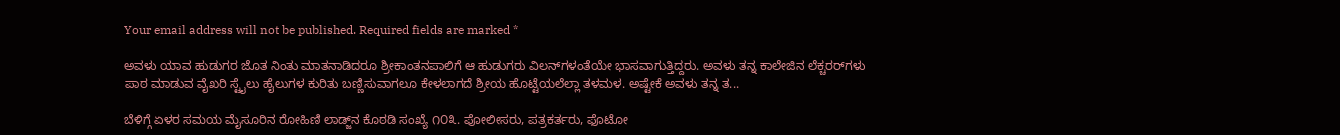Your email address will not be published. Required fields are marked *

ಅವಳು ಯಾವ ಹುಡುಗರ ಜೊತ ನಿಂತು ಮಾತನಾಡಿದರೂ ಶ್ರೀಕಾಂತನಪಾಲಿಗೆ ಆ ಹುಡುಗರು ವಿಲನ್‌ಗಳಂತೆಯೇ ಭಾಸವಾಗುತ್ತಿದ್ದರು. ಅವಳು ತನ್ನ ಕಾಲೇಜಿನ ಲೆಕ್ಚರರ್‌ಗಳು ಪಾಠ ಮಾಡುವ ವೈಖರಿ ಸ್ಟೈಲು ಹೈಲುಗಳ ಕುರಿತು ಬಣ್ಣಿಸುವಾಗಲೂ ಕೇಳಲಾಗದೆ ಶ್ರೀಯ ಹೊಟ್ಟೆಯಲೆಲ್ಲಾ ತಳಮಳ. ಅಷ್ಟೇಕೆ ಅವಳು ತನ್ನ ತ...

ಬೆಳಿಗ್ಗೆ ಏಳರ ಸಮಯ ಮೈಸೂರಿನ ರೋಹಿಣಿ ಲಾಡ್ಜ್‌ನ ಕೊಠಡಿ ಸಂಖ್ಯೆ ೧೦೩. ಪೋಲೀಸರು, ಪತ್ರಕರ್ತರು, ಫೊಟೋ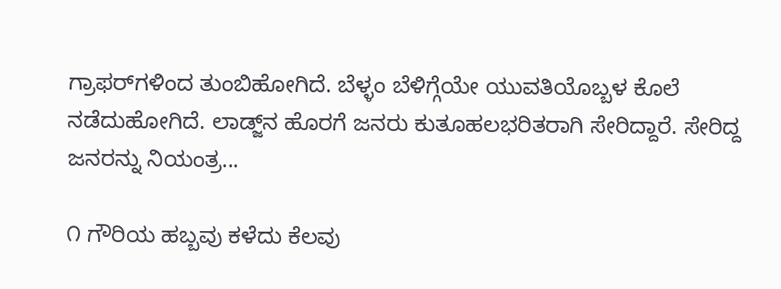ಗ್ರಾಫರ್‌ಗಳಿಂದ ತುಂಬಿಹೋಗಿದೆ. ಬೆಳ್ಳಂ ಬೆಳಿಗ್ಗೆಯೇ ಯುವತಿಯೊಬ್ಬಳ ಕೊಲೆ ನಡೆದುಹೋಗಿದೆ. ಲಾಡ್ಜ್‌ನ ಹೊರಗೆ ಜನರು ಕುತೂಹಲಭರಿತರಾಗಿ ಸೇರಿದ್ದಾರೆ. ಸೇರಿದ್ದ ಜನರನ್ನು ನಿಯಂತ್ರ...

೧ ಗೌರಿಯ ಹಬ್ಬವು ಕಳೆದು ಕೆಲವು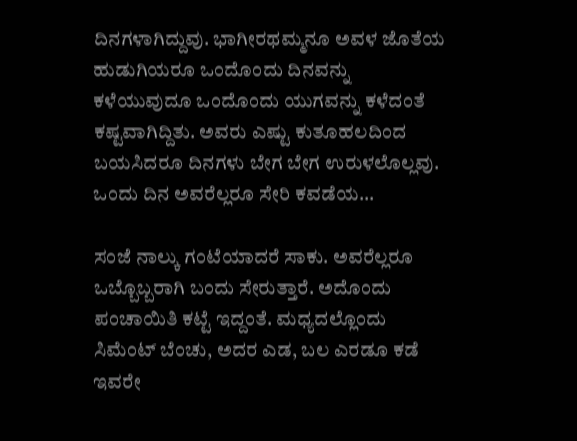ದಿನಗಳಾಗಿದ್ದುವು. ಭಾಗೀರಥಮ್ಮನೂ ಅವಳ ಜೊತೆಯ ಹುಡುಗಿಯರೂ ಒಂದೊಂದು ದಿನವನ್ನು ಕಳೆಯುವುದೂ ಒಂದೊಂದು ಯುಗವನ್ನು ಕಳೆದಂತೆ ಕಷ್ಟವಾಗಿದ್ದಿತು. ಅವರು ಎಷ್ಟು ಕುತೂಹಲದಿಂದ ಬಯಸಿದರೂ ದಿನಗಳು ಬೇಗ ಬೇಗ ಉರುಳಲೊಲ್ಲವು. ಒಂದು ದಿನ ಅವರೆಲ್ಲರೂ ಸೇರಿ ಕವಡೆಯ...

ಸಂಜೆ ನಾಲ್ಕು ಗಂಟೆಯಾದರೆ ಸಾಕು. ಅವರೆಲ್ಲರೂ ಒಬ್ಬೊಬ್ಬರಾಗಿ ಬಂದು ಸೇರುತ್ತಾರೆ. ಅದೊಂದು ಪಂಚಾಯಿತಿ ಕಟ್ಟೆ ಇದ್ದಂತೆ. ಮಧ್ಯದಲ್ಲೊಂದು ಸಿಮೆಂಟ್ ಬೆಂಚು, ಅದರ ಎಡ, ಬಲ ಎರಡೂ ಕಡೆ ಇವರೇ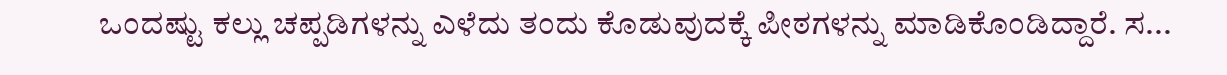ಒಂದಷ್ಟು ಕಲ್ಲು ಚಪ್ಪಡಿಗಳನ್ನು ಎಳೆದು ತಂದು ಕೊಡುವುದಕ್ಕೆ ಪೀಠಗಳನ್ನು ಮಾಡಿಕೊಂಡಿದ್ದಾರೆ. ಸ...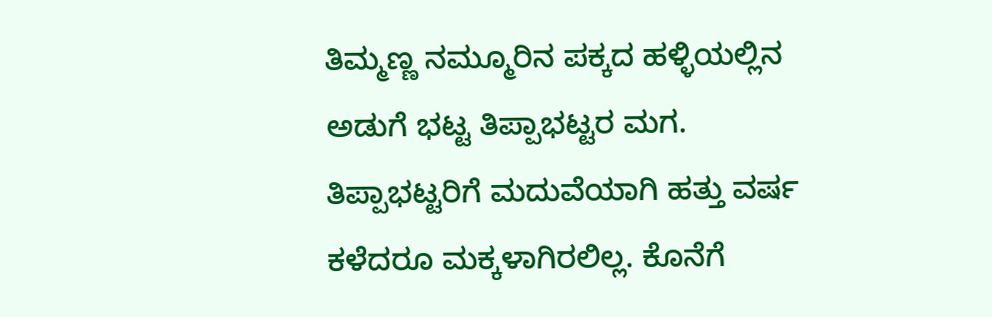ತಿಮ್ಮಣ್ಣ ನಮ್ಮೂರಿನ ಪಕ್ಕದ ಹಳ್ಳಿಯಲ್ಲಿನ ಅಡುಗೆ ಭಟ್ಟ ತಿಪ್ಪಾಭಟ್ಟರ ಮಗ. ತಿಪ್ಪಾಭಟ್ಟರಿಗೆ ಮದುವೆಯಾಗಿ ಹತ್ತು ವರ್ಷ ಕಳೆದರೂ ಮಕ್ಕಳಾಗಿರಲಿಲ್ಲ. ಕೊನೆಗೆ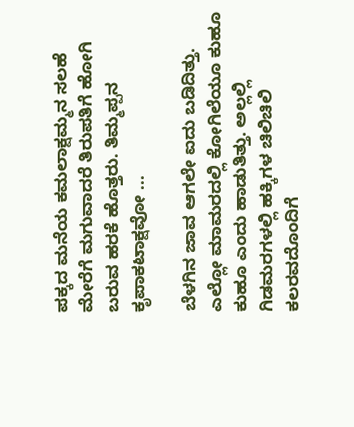ಪಕ್ಕದ ಮನೆಯ ಕಮಲಾಕ್ಷಮ್ಮನ ಸಲಹೆ ಮೇರೆಗೆ ಮಗುವಾದರೆ ತಿರುಪತಿಗೆ ಹೋಗಿ ಬರುವ ಹರಕೆ ಹೊತ್ತರು. ತಿಮ್ಮಪ್ಪನ ಕೃಪಾಕಟಾಕ್ಷವೋ ...

ಬೆಳಗಿನ ಜಾವ ಆಗಲೇ ಐದು ಬಡಿದಿತ್ತು. ಎಲ್ಲೋ ಮಾಮರದಲ್ಲಿ ಕೋಗಿಲೆಯೂ ಕುಹೂ ಕುಹೂ ಎಂದು ಹಾಡುತಿತ್ತು. ಅಲ್ಲಲ್ಲಿ ಗಿಡಮರಗಳಲ್ಲಿ ಹಕ್ಕಿಗಳ ಚಿಲಿಚಿಲಿ ಕಲರವದೊಂದಿಗೆ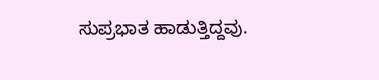ಸುಪ್ರಭಾತ ಹಾಡುತ್ತಿದ್ದವು.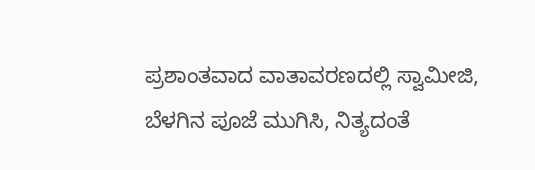ಪ್ರಶಾಂತವಾದ ವಾತಾವರಣದಲ್ಲಿ ಸ್ವಾಮೀಜಿ, ಬೆಳಗಿನ ಪೂಜೆ ಮುಗಿಸಿ, ನಿತ್ಯದಂತೆ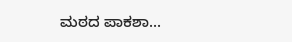ಮಠದ ಪಾಕಶಾ...